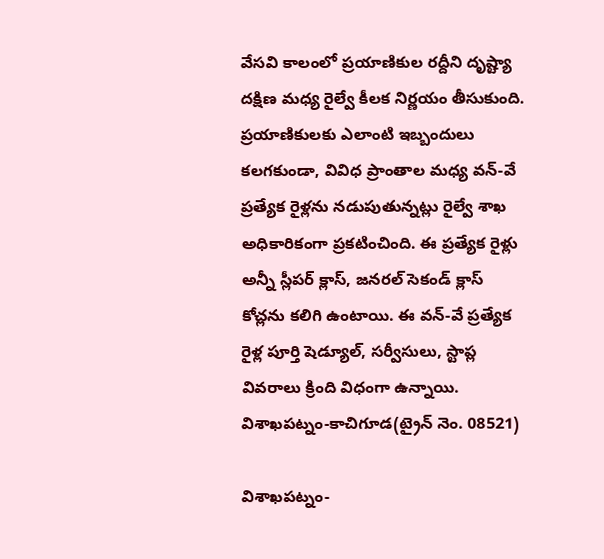వేసవి కాలంలో ప్రయాణికుల రద్దీని దృష్ట్యా దక్షిణ మధ్య రైల్వే కీలక నిర్ణయం తీసుకుంది. ప్రయాణికులకు ఎలాంటి ఇబ్బందులు కలగకుండా, వివిధ ప్రాంతాల మధ్య వన్-వే ప్రత్యేక రైళ్లను నడుపుతున్నట్లు రైల్వే శాఖ అధికారికంగా ప్రకటించింది. ఈ ప్రత్యేక రైళ్లు అన్నీ స్లీపర్ క్లాస్, జనరల్ సెకండ్ క్లాస్ కోచ్లను కలిగి ఉంటాయి. ఈ వన్-వే ప్రత్యేక రైళ్ల పూర్తి షెడ్యూల్, సర్వీసులు, స్టాప్ల వివరాలు క్రింది విధంగా ఉన్నాయి.
విశాఖపట్నం-కాచిగూడ(ట్రైన్ నెం. 08521)

విశాఖపట్నం-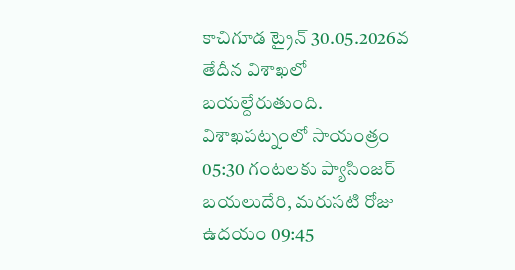కాచిగూడ ట్రైన్ 30.05.2026వ తేదీన విశాఖలో బయల్దేరుతుంది. విశాఖపట్నంలో సాయంత్రం 05:30 గంటలకు ప్యాసింజర్ బయలుదేరి, మరుసటి రోజు ఉదయం 09:45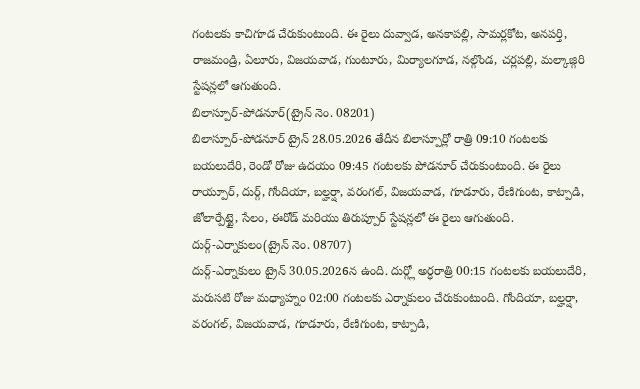గంటలకు కాచిగూడ చేరుకుంటుంది. ఈ రైలు దువ్వాడ, అనకాపల్లి, సామర్లకోట, అనపర్తి, రాజమండ్రి, ఏలూరు, విజయవాడ, గుంటూరు, మిర్యాలగూడ, నల్గొండ, చర్లపల్లి, మల్కాజ్గిరి స్టేషన్లలో ఆగుతుంది.
బిలాస్పూర్-పోడనూర్(ట్రైన్ నెం. 08201)
బిలాస్పూర్-పోడనూర్ ట్రైన్ 28.05.2026 తేదీన బిలాస్పూర్లో రాత్రి 09:10 గంటలకు బయలుదేరి, రెండో రోజు ఉదయం 09:45 గంటలకు పోడనూర్ చేరుకుంటుంది. ఈ రైలు రాయ్పూర్, దుర్గ్, గోందియా, బల్హర్షా, వరంగల్, విజయవాడ, గూడూరు, రేణిగుంట, కాట్పాడి, జోలార్పేట్టై, సేలం, ఈరోడ్ మరియు తిరుప్పూర్ స్టేషన్లలో ఈ రైలు ఆగుతుంది.
దుర్గ్-ఎర్నాకులం(ట్రైన్ నెం. 08707)
దుర్గ్-ఎర్నాకులం ట్రైన్ 30.05.2026న ఉంది. దుర్గ్లో అర్ధరాత్రి 00:15 గంటలకు బయలుదేరి, మరుసటి రోజు మధ్యాహ్నం 02:00 గంటలకు ఎర్నాకులం చేరుకుంటుంది. గోందియా, బల్హర్షా, వరంగల్, విజయవాడ, గూడూరు, రేణిగుంట, కాట్పాడి,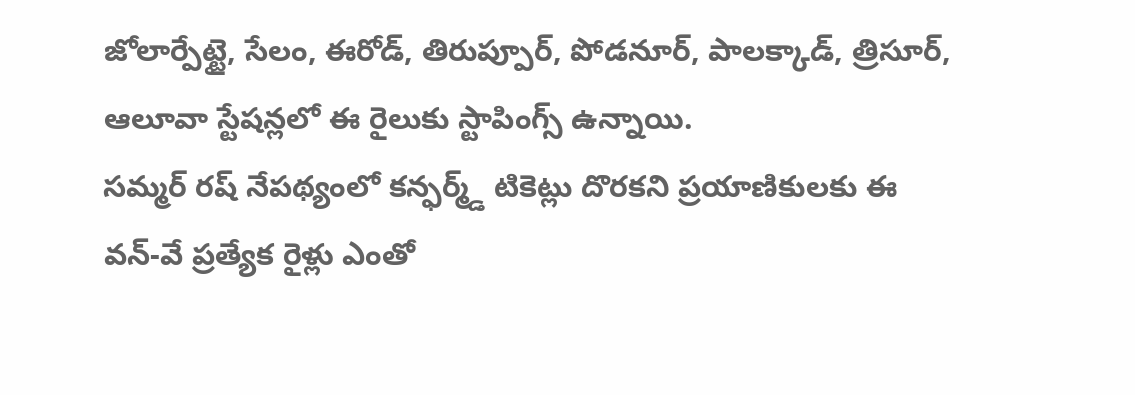జోలార్పేట్టై, సేలం, ఈరోడ్, తిరుప్పూర్, పోడనూర్, పాలక్కాడ్, త్రిసూర్, ఆలూవా స్టేషన్లలో ఈ రైలుకు స్టాపింగ్స్ ఉన్నాయి.
సమ్మర్ రష్ నేపథ్యంలో కన్ఫర్మ్డ్ టికెట్లు దొరకని ప్రయాణికులకు ఈ వన్-వే ప్రత్యేక రైళ్లు ఎంతో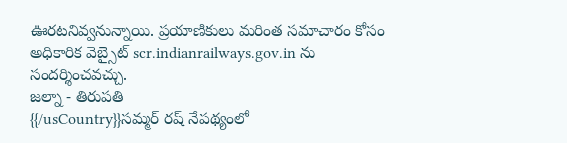ఊరటనివ్వనున్నాయి. ప్రయాణికులు మరింత సమాచారం కోసం అధికారిక వెబ్సైట్ scr.indianrailways.gov.in ను సందర్శించవచ్చు.
జల్నా - తిరుపతి
{{/usCountry}}సమ్మర్ రష్ నేపథ్యంలో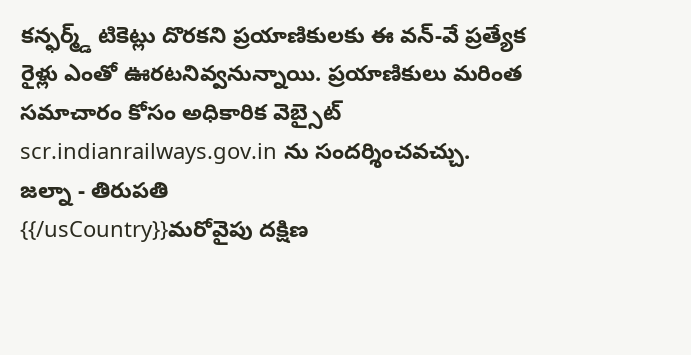కన్ఫర్మ్డ్ టికెట్లు దొరకని ప్రయాణికులకు ఈ వన్-వే ప్రత్యేక రైళ్లు ఎంతో ఊరటనివ్వనున్నాయి. ప్రయాణికులు మరింత సమాచారం కోసం అధికారిక వెబ్సైట్ scr.indianrailways.gov.in ను సందర్శించవచ్చు.
జల్నా - తిరుపతి
{{/usCountry}}మరోవైపు దక్షిణ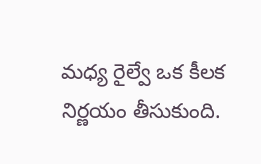మధ్య రైల్వే ఒక కీలక నిర్ణయం తీసుకుంది.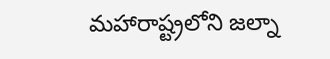మహారాష్ట్రలోని జల్నా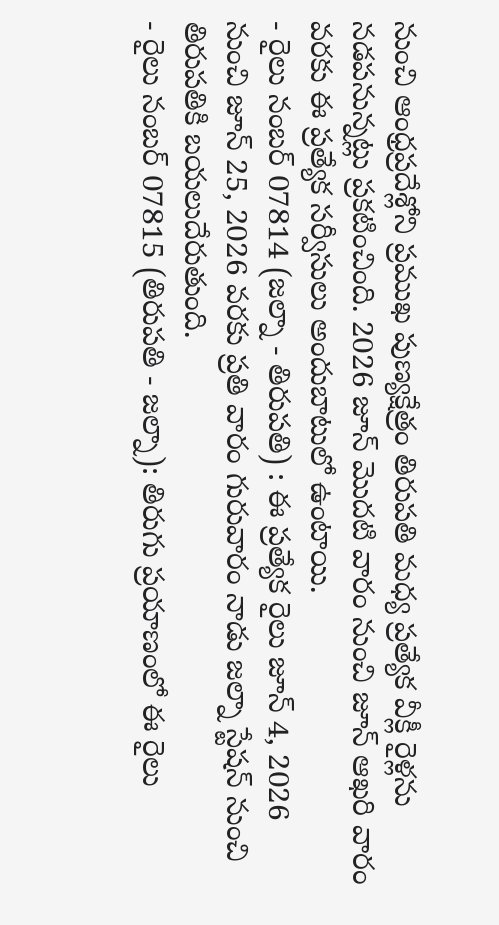నుంచి ఆంధ్రప్రదేశ్లోని ప్రముఖ పుణ్యక్షేత్రం తిరుపతి మధ్య ప్రత్యేక వీక్లీ రైళ్లను నడపనున్నట్లు ప్రకటించింది. 2026 జూన్ మొదటి వారం నుంచి జూన్ ఆఖరి వారం వరకు ఈ ప్రత్యేక సర్వీసులు అందుబాటులో ఉంటాయి.
- రైలు నంబర్ 07814 (జల్నా - తిరుపతి) : ఈ ప్రత్యేక రైలు జూన్ 4, 2026 నుంచి జూన్ 25, 2026 వరకు ప్రతి వారం గురువారం నాడు జల్నా స్టేషన్ నుంచి తిరుపతికి బయలుదేరుతుంది.
- రైలు నంబర్ 07815 (తిరుపతి - జల్నా): తిరుగు ప్రయాణంలో ఈ రైలు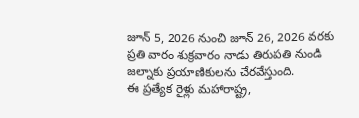జూన్ 5, 2026 నుంచి జూన్ 26, 2026 వరకు ప్రతి వారం శుక్రవారం నాడు తిరుపతి నుండి జల్నాకు ప్రయాణికులను చేరవేస్తుంది.
ఈ ప్రత్యేక రైళ్లు మహారాష్ట్ర,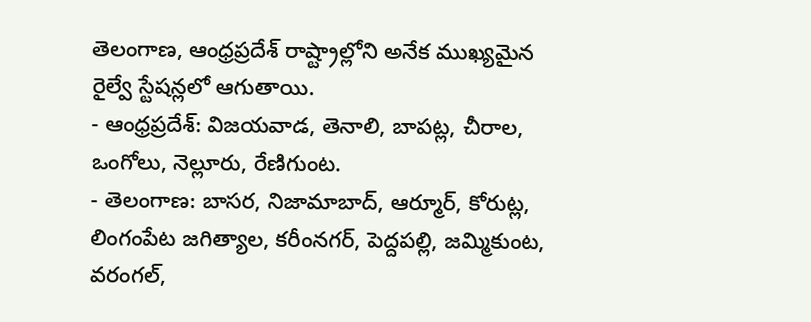తెలంగాణ, ఆంధ్రప్రదేశ్ రాష్ట్రాల్లోని అనేక ముఖ్యమైన రైల్వే స్టేషన్లలో ఆగుతాయి.
- ఆంధ్రప్రదేశ్: విజయవాడ, తెనాలి, బాపట్ల, చీరాల, ఒంగోలు, నెల్లూరు, రేణిగుంట.
- తెలంగాణ: బాసర, నిజామాబాద్, ఆర్మూర్, కోరుట్ల, లింగంపేట జగిత్యాల, కరీంనగర్, పెద్దపల్లి, జమ్మికుంట, వరంగల్,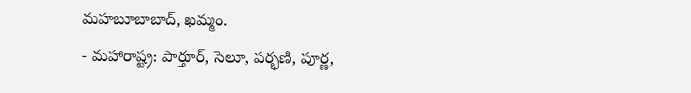మహబూబాబాద్, ఖమ్మం.
- మహారాష్ట్ర: పార్తూర్, సెలూ, పర్భణి, పూర్ణ,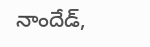నాందేడ్,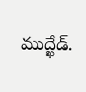ముద్ఖేడ్.